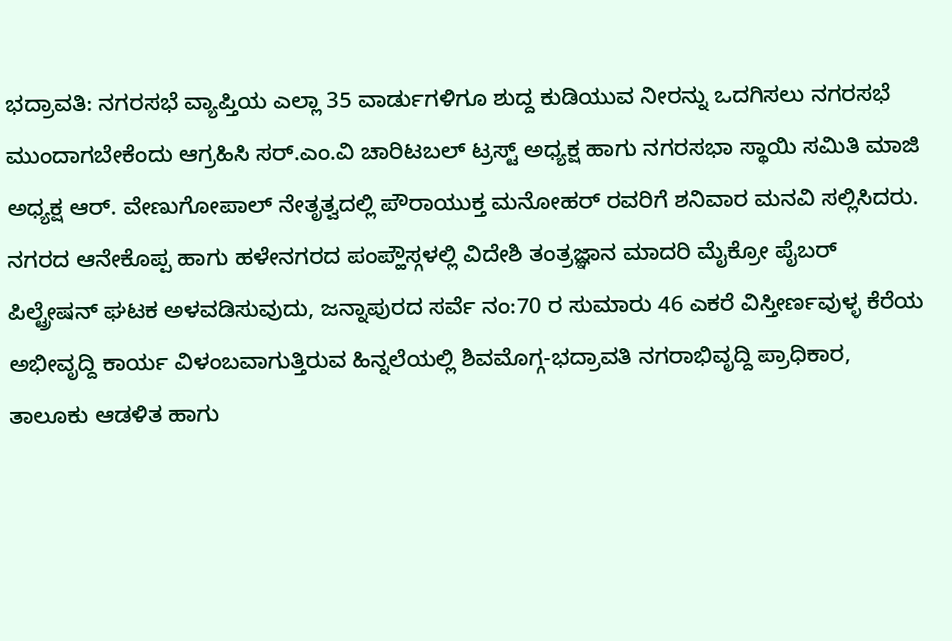ಭದ್ರಾವತಿ: ನಗರಸಭೆ ವ್ಯಾಪ್ತಿಯ ಎಲ್ಲಾ 35 ವಾರ್ಡುಗಳಿಗೂ ಶುದ್ದ ಕುಡಿಯುವ ನೀರನ್ನು ಒದಗಿಸಲು ನಗರಸಭೆ ಮುಂದಾಗಬೇಕೆಂದು ಆಗ್ರಹಿಸಿ ಸರ್.ಎಂ.ವಿ ಚಾರಿಟಬಲ್ ಟ್ರಸ್ಟ್ ಅಧ್ಯಕ್ಷ ಹಾಗು ನಗರಸಭಾ ಸ್ಥಾಯಿ ಸಮಿತಿ ಮಾಜಿ ಅಧ್ಯಕ್ಷ ಆರ್. ವೇಣುಗೋಪಾಲ್ ನೇತೃತ್ವದಲ್ಲಿ ಪೌರಾಯುಕ್ತ ಮನೋಹರ್ ರವರಿಗೆ ಶನಿವಾರ ಮನವಿ ಸಲ್ಲಿಸಿದರು.
ನಗರದ ಆನೇಕೊಪ್ಪ ಹಾಗು ಹಳೇನಗರದ ಪಂಪ್ಹೌಸ್ಗಳಲ್ಲಿ ವಿದೇಶಿ ತಂತ್ರಜ್ಞಾನ ಮಾದರಿ ಮೈಕ್ರೋ ಪೈಬರ್ ಪಿಲ್ಟ್ರೇಷನ್ ಘಟಕ ಅಳವಡಿಸುವುದು, ಜನ್ನಾಪುರದ ಸರ್ವೆ ನಂ:70 ರ ಸುಮಾರು 46 ಎಕರೆ ವಿಸ್ತೀರ್ಣವುಳ್ಳ ಕೆರೆಯ ಅಭೀವೃದ್ದಿ ಕಾರ್ಯ ವಿಳಂಬವಾಗುತ್ತಿರುವ ಹಿನ್ನಲೆಯಲ್ಲಿ ಶಿವಮೊಗ್ಗ-ಭದ್ರಾವತಿ ನಗರಾಭಿವೃದ್ದಿ ಪ್ರಾಧಿಕಾರ, ತಾಲೂಕು ಆಡಳಿತ ಹಾಗು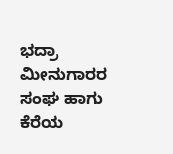ಭದ್ರಾ ಮೀನುಗಾರರ ಸಂಘ ಹಾಗು ಕೆರೆಯ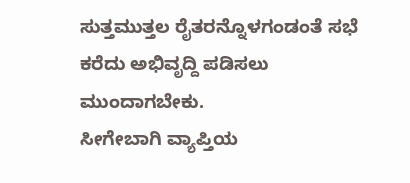ಸುತ್ತಮುತ್ತಲ ರೈತರನ್ನೊಳಗಂಡಂತೆ ಸಭೆ ಕರೆದು ಅಭಿವೃದ್ದಿ ಪಡಿಸಲು ಮುಂದಾಗಬೇಕು.
ಸೀಗೇಬಾಗಿ ವ್ಯಾಪ್ತಿಯ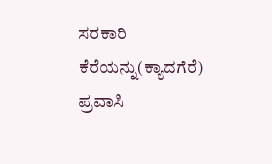ಸರಕಾರಿ ಕೆರೆಯನ್ನು(ಕ್ಯಾದಗೆರೆ) ಪ್ರವಾಸಿ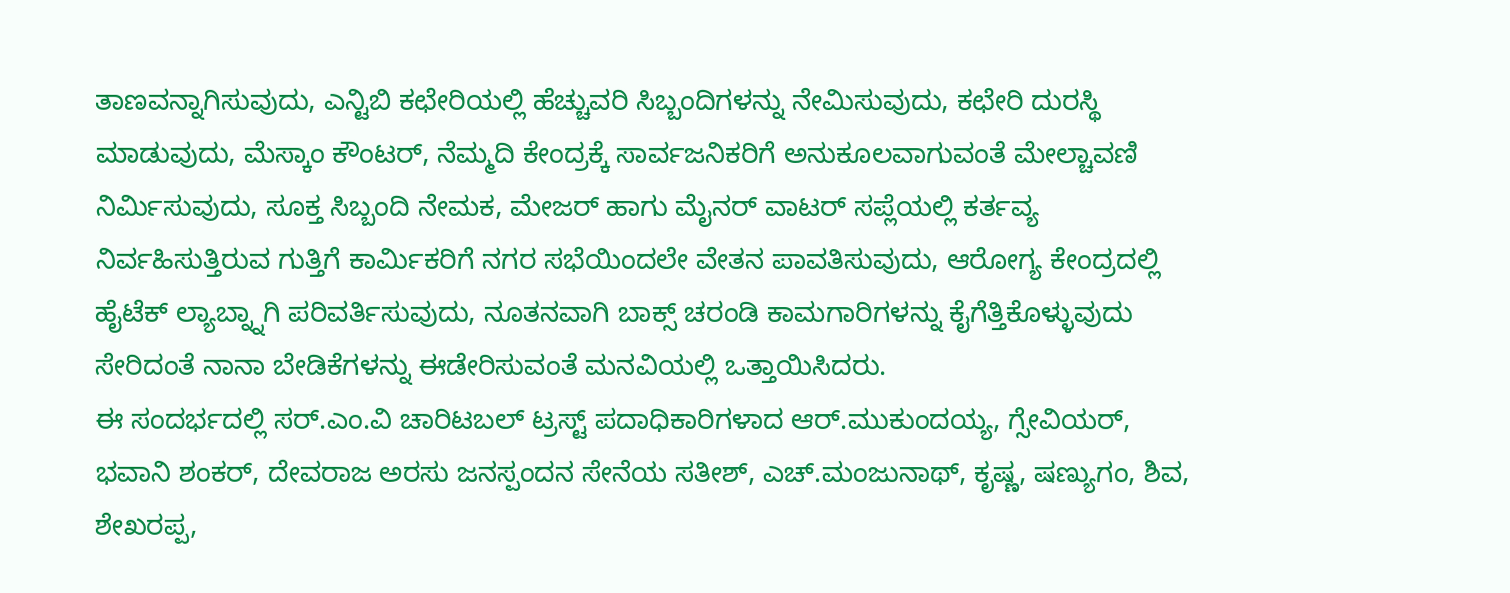ತಾಣವನ್ನಾಗಿಸುವುದು, ಎನ್ಟಿಬಿ ಕಛೇರಿಯಲ್ಲಿ ಹೆಚ್ಚುವರಿ ಸಿಬ್ಬಂದಿಗಳನ್ನು ನೇಮಿಸುವುದು, ಕಛೇರಿ ದುರಸ್ಥಿ ಮಾಡುವುದು, ಮೆಸ್ಕಾಂ ಕೌಂಟರ್, ನೆಮ್ಮದಿ ಕೇಂದ್ರಕ್ಕೆ ಸಾರ್ವಜನಿಕರಿಗೆ ಅನುಕೂಲವಾಗುವಂತೆ ಮೇಲ್ಚಾವಣಿ ನಿರ್ಮಿಸುವುದು, ಸೂಕ್ತ ಸಿಬ್ಬಂದಿ ನೇಮಕ, ಮೇಜರ್ ಹಾಗು ಮೈನರ್ ವಾಟರ್ ಸಪ್ಲೆಯಲ್ಲಿ ಕರ್ತವ್ಯ ನಿರ್ವಹಿಸುತ್ತಿರುವ ಗುತ್ತಿಗೆ ಕಾರ್ಮಿಕರಿಗೆ ನಗರ ಸಭೆಯಿಂದಲೇ ವೇತನ ಪಾವತಿಸುವುದು, ಆರೋಗ್ಯ ಕೇಂದ್ರದಲ್ಲಿ ಹೈಟೆಕ್ ಲ್ಯಾಬ್ನ್ನಾಗಿ ಪರಿವರ್ತಿಸುವುದು, ನೂತನವಾಗಿ ಬಾಕ್ಸ್ ಚರಂಡಿ ಕಾಮಗಾರಿಗಳನ್ನು ಕೈಗೆತ್ತಿಕೊಳ್ಳುವುದು ಸೇರಿದಂತೆ ನಾನಾ ಬೇಡಿಕೆಗಳನ್ನು ಈಡೇರಿಸುವಂತೆ ಮನವಿಯಲ್ಲಿ ಒತ್ತಾಯಿಸಿದರು.
ಈ ಸಂದರ್ಭದಲ್ಲಿ ಸರ್.ಎಂ.ವಿ ಚಾರಿಟಬಲ್ ಟ್ರಸ್ಟ್ ಪದಾಧಿಕಾರಿಗಳಾದ ಆರ್.ಮುಕುಂದಯ್ಯ, ಗ್ಸೇವಿಯರ್, ಭವಾನಿ ಶಂಕರ್, ದೇವರಾಜ ಅರಸು ಜನಸ್ಪಂದನ ಸೇನೆಯ ಸತೀಶ್, ಎಚ್.ಮಂಜುನಾಥ್, ಕೃಷ್ಣ, ಷಣ್ಯುಗಂ, ಶಿವ, ಶೇಖರಪ್ಪ,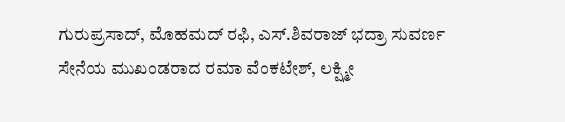ಗುರುಪ್ರಸಾದ್, ಮೊಹಮದ್ ರಫಿ, ಎಸ್.ಶಿವರಾಜ್ ಭದ್ರಾ ಸುವರ್ಣ ಸೇನೆಯ ಮುಖಂಡರಾದ ರಮಾ ವೆಂಕಟೇಶ್, ಲಕ್ಷ್ಮೀ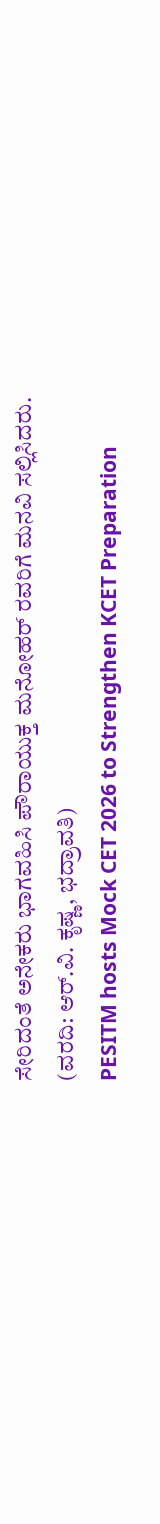ಸೇರಿದಂತೆ ಅನೇಕರು ಭಾಗವಹಿಸಿ ಪೌರಾಯುಕ್ತ ಮನೋಹರ್ ರವರಿಗೆ ಮನವಿ ಸಲ್ಲಿಸಿದರು.
(ವರದಿ: ಆರ್.ವಿ. ಕೃಷ್ಣ, ಭದ್ರಾವತಿ)
PESITM hosts Mock CET 2026 to Strengthen KCET Preparation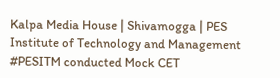Kalpa Media House | Shivamogga | PES Institute of Technology and Management #PESITM conducted Mock CET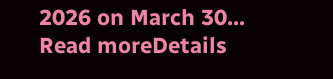2026 on March 30...
Read moreDetails